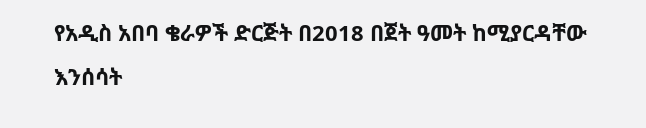የአዲስ አበባ ቄራዎች ድርጅት በ2018 በጀት ዓመት ከሚያርዳቸው እንሰሳት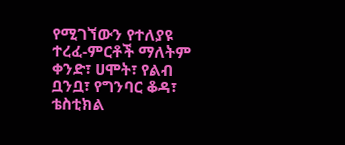የሚገኘውን የተለያዩ ተረፈ-ምርቶች ማለትም ቀንድ፣ ሀሞት፣ የልብ ቧንቧ፣ የግንባር ቆዳ፣ ቴስቲክል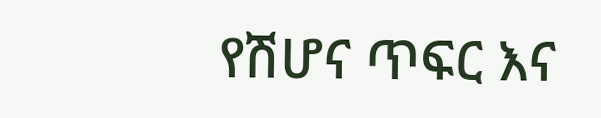የሽሆና ጥፍር እና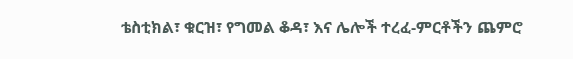ቴስቲክል፣ ቁርዝ፣ የግመል ቆዳ፣ እና ሌሎች ተረፈ-ምርቶችን ጨምሮ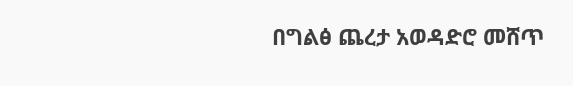በግልፅ ጨረታ አወዳድሮ መሸጥ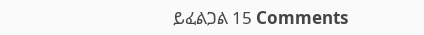ይፈልጋል 15 Comments